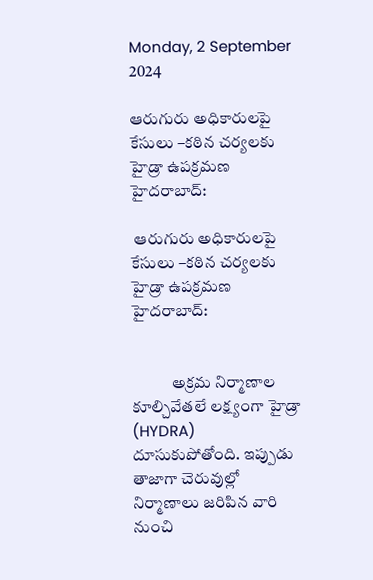Monday, 2 September 2024

ఆరుగురు అధికారులపై కేసులు –కఠిన చర్యలకు హైడ్రా ఉపక్రమణ హైదరాబాద్‌:

 ఆరుగురు అధికారులపై కేసులు –కఠిన చర్యలకు హైడ్రా ఉపక్రమణ హైదరాబాద్‌:


            అక్రమ నిర్మాణాల కూల్చివేతలే లక్ష్యంగా హైడ్రా (HYDRA) దూసుకుపోతోంది. ఇప్పుడు తాజాగా చెరువుల్లో నిర్మాణాలు జరిపిన వారి నుంచి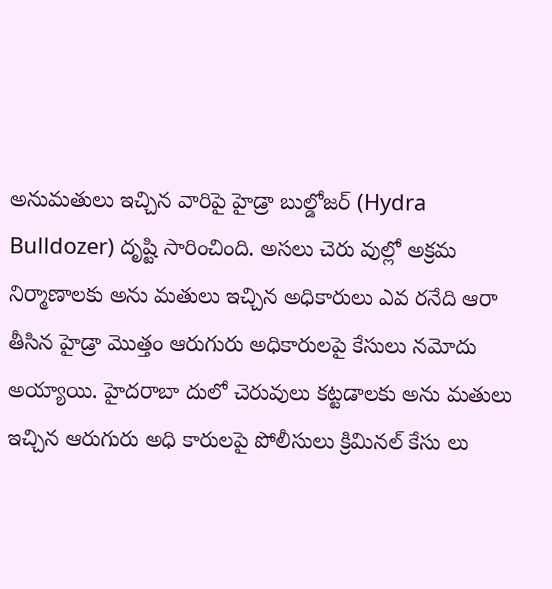అనుమతులు ఇచ్చిన వారిపై హైడ్రా బుల్డోజర్ (Hydra Bulldozer) దృష్టి సారించింది. అసలు చెరు వుల్లో అక్రమ నిర్మాణాలకు అను మతులు ఇచ్చిన అధికారులు ఎవ రనేది ఆరా తీసిన హైడ్రా మొత్తం ఆరుగురు అధికారులపై కేసులు నమోదు అయ్యాయి. హైదరాబా దులో చెరువులు కట్టడాలకు అను మతులు ఇచ్చిన ఆరుగురు అధి కారులపై పోలీసులు క్రిమినల్ కేసు లు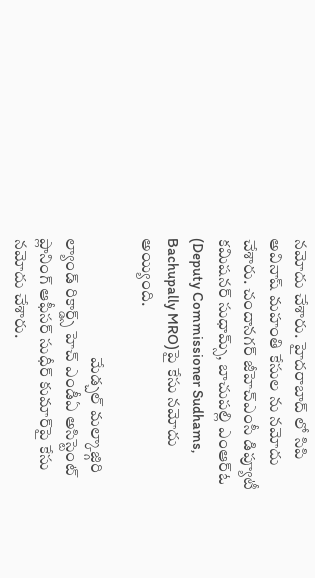నమోదు చేశారు. హైదరాబాద్‌ లో సిపి అవినాష్ మహంతి కేసుల ను నమోదు చేశారు. చందానగర్ జీహెచ్ఎంసీ డిప్యూటీ కమిషనర్ సుధామ్స్, బాచుపల్లి ఎంఆర్ఓ (Deputy Commissioner Sudhams, Bachupally MRO)పై కేసు నమోదు అయ్యింది.

                                    మేడ్చల్ మల్కాజ్గిరి ల్యాండ్ రికార్డ్స్ హెచ్ ఎండీఏ అసిస్టెంట్ ప్లానింగ్ ఆఫీసర్ సుధీర్ కుమార్‌పై కేసు నమోదు చేశారు.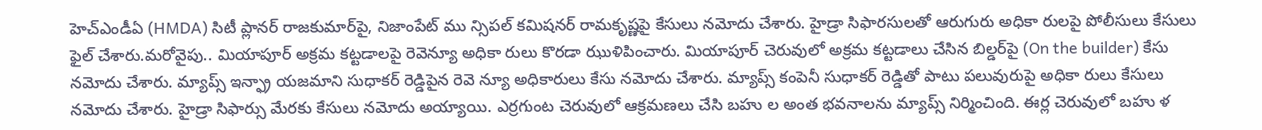హెచ్ఎండీఏ (HMDA) సిటీ ప్లానర్ రాజకుమార్‌పై, నిజాంపేట్ ము న్సిపల్ కమిషనర్ రామకృష్ణపై కేసులు నమోదు చేశారు. హైడ్రా సిఫారసులతో ఆరుగురు అధికా రులపై పోలీసులు కేసులు ఫైల్ చేశారు.మరోవైపు.. మియాపూర్ అక్రమ కట్టడాలపై రెవెన్యూ అధికా రులు కొరడా ఝుళిపించారు. మియాపూర్ చెరువులో అక్రమ కట్టడాలు చేసిన బిల్డర్‌పై (On the builder) కేసు నమోదు చేశారు. మ్యాప్స్ ఇన్ఫ్రా యజమాని సుధాకర్ రెడ్డిపైన రెవె న్యూ అధికారులు కేసు నమోదు చేశారు. మ్యాప్స్ కంపెనీ సుధాకర్ రెడ్డితో పాటు పలువురుపై అధికా రులు కేసులు నమోదు చేశారు. హైడ్రా సిఫార్సు మేరకు కేసులు నమోదు అయ్యాయి. ఎర్రగుంట చెరువులో ఆక్రమణలు చేసి బహు ల అంత భవనాలను మ్యాప్స్ నిర్మించింది. ఈర్ల చెరువులో బహు ళ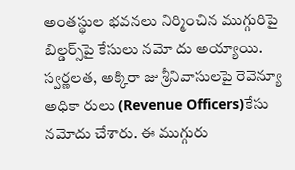అంతస్థుల భవనలు నిర్మించిన ముగ్గురిపై బిల్డర్స్‌పై కేసులు నమో దు అయ్యాయి. స్వర్ణలత, అక్కిరా జు శ్రీనివాసులపై రెవెన్యూ అధికా రులు (Revenue Officers)కేసు నమోదు చేశారు. ఈ ముగ్గురు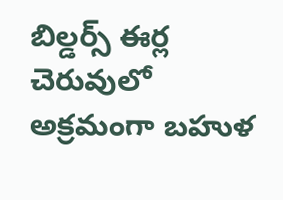బిల్డర్స్ ఈర్ల చెరువులో అక్రమంగా బహుళ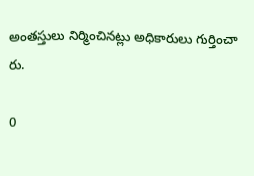అంతస్తులు నిర్మించినట్లు అధికారులు గుర్తించా రు.

0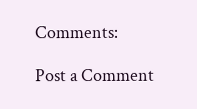Comments:

Post a Comment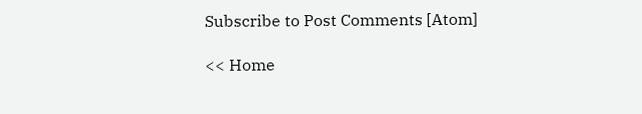Subscribe to Post Comments [Atom]

<< Home